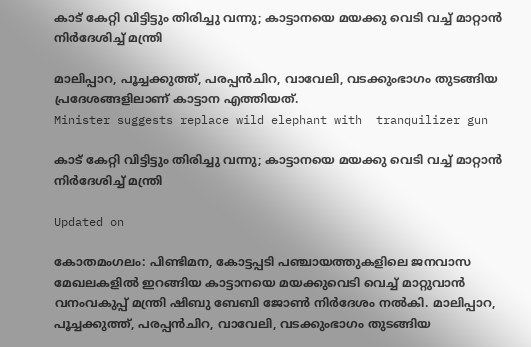കാട് കേറ്റി വിട്ടിട്ടും തിരിച്ചു വന്നു; കാട്ടാനയെ മയക്കു വെടി വച്ച് മാറ്റാൻ നിർദേശിച്ച് മന്ത്രി

മാലിപ്പാറ, പൂച്ചക്കുത്ത്, പരപ്പൻചിറ, വാവേലി, വടക്കുംഭാഗം തുടങ്ങിയ പ്രദേശങ്ങളിലാണ് കാട്ടാന എത്തിയത്.
Minister suggests replace wild elephant with  tranquilizer gun

കാട് കേറ്റി വിട്ടിട്ടും തിരിച്ചു വന്നു; കാട്ടാനയെ മയക്കു വെടി വച്ച് മാറ്റാൻ നിർദേശിച്ച് മന്ത്രി

Updated on

കോതമംഗലം: പിണ്ടിമന, കോട്ടപ്പടി പഞ്ചായത്തുകളിലെ ജനവാസ മേഖലകളിൽ ഇറങ്ങിയ കാട്ടാനയെ മയക്കുവെടി വെച്ച് മാറ്റുവാൻ വനംവകുപ്പ് മന്ത്രി ഷിബു ബേബി ജോൺ നിർദേശം നൽകി. മാലിപ്പാറ, പൂച്ചക്കുത്ത്, പരപ്പൻചിറ, വാവേലി, വടക്കുംഭാഗം തുടങ്ങിയ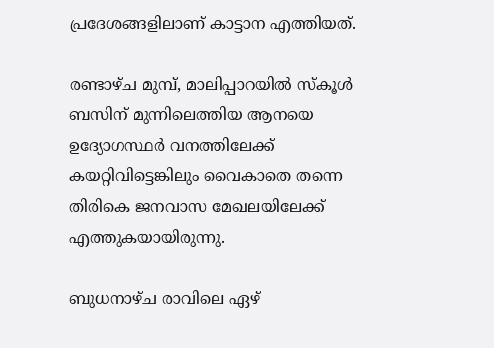പ്രദേശങ്ങളിലാണ് കാട്ടാന എത്തിയത്.

രണ്ടാഴ്ച മുമ്പ്, മാലിപ്പാറയിൽ സ്കൂൾ ബസിന് മുന്നിലെത്തിയ ആനയെ ഉദ്യോഗസ്ഥർ വനത്തിലേക്ക് കയറ്റിവിട്ടെങ്കിലും വൈകാതെ തന്നെ തിരികെ ജനവാസ മേഖലയിലേക്ക് എത്തുകയായിരുന്നു.

ബുധനാഴ്ച രാവിലെ ഏഴ്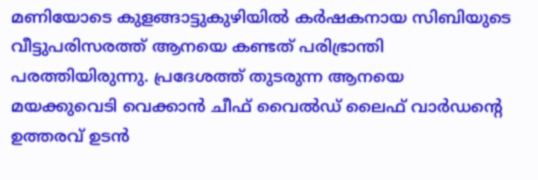മണിയോടെ കുളങ്ങാട്ടുകുഴിയിൽ കർഷകനായ സിബിയുടെ വീട്ടുപരിസരത്ത് ആനയെ കണ്ടത് പരിഭ്രാന്തി പരത്തിയിരുന്നു. പ്രദേശത്ത് തുടരുന്ന ആനയെ മയക്കുവെടി വെക്കാൻ ചീഫ് വൈൽഡ് ലൈഫ് വാർഡന്‍റെ ഉത്തരവ് ഉടൻ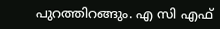പുറത്തിറങ്ങും. എ സി എഫ്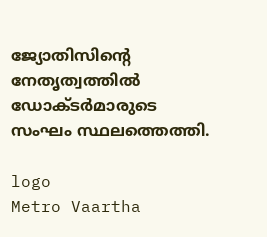ജ്യോതിസിന്‍റെ നേതൃത്വത്തിൽ ഡോക്‌ടർമാരുടെ സംഘം സ്ഥലത്തെത്തി.

logo
Metro Vaartha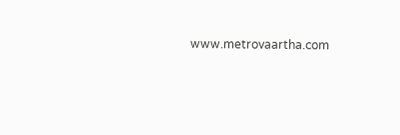www.metrovaartha.com